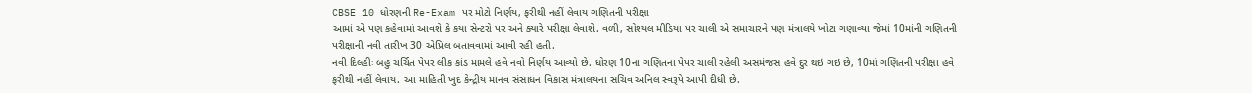CBSE 10 ધોરણની Re-Exam પર મોટો નિર્ણય, ફરીથી નહીં લેવાય ગણિતની પરીક્ષા
આમાં એ પણ કહેવામાં આવશે કે કયા સેન્ટરો પર અને ક્યારે પરીક્ષા લેવાશે. વળી, સોશ્યલ મીડિયા પર ચાલી એ સમાચારને પણ મંત્રાલયે ખોટા ગણાવ્યા જેમાં 10માંની ગણિતની પરીક્ષાની નવી તારીખ 30 એપ્રિલ બતાવવામાં આવી રહી હતી.
નવી દિલ્હીઃ બહુ ચર્ચિત પેપર લીક કાંડ મામલે હવે નવો નિર્ણય આવ્યો છે. ધોરણ 10ના ગણિતના પેપર ચાલી રહેલી અસમંજસ હવે દુર થઇ ગઇ છે, 10માં ગણિતની પરીક્ષા હવે ફરીથી નહીં લેવાય. આ માહિતી ખુદ કેન્દ્રીય માનવ સંસાધન વિકાસ મંત્રાલયના સચિવ અનિલ સ્વરૂપે આપી દીધી છે.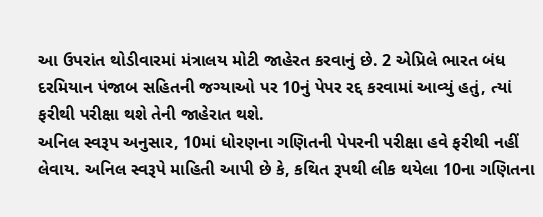આ ઉપરાંત થોડીવારમાં મંત્રાલય મોટી જાહેરત કરવાનું છે. 2 એપ્રિલે ભારત બંધ દરમિયાન પંજાબ સહિતની જગ્યાઓ પર 10નું પેપર રદ્દ કરવામાં આવ્યું હતું, ત્યાં ફરીથી પરીક્ષા થશે તેની જાહેરાત થશે.
અનિલ સ્વરૂપ અનુસાર, 10માં ધોરણના ગણિતની પેપરની પરીક્ષા હવે ફરીથી નહીં લેવાય. અનિલ સ્વરૂપે માહિતી આપી છે કે, કથિત રૂપથી લીક થયેલા 10ના ગણિતના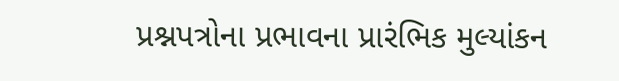પ્રશ્નપત્રોના પ્રભાવના પ્રારંભિક મુલ્યાંકન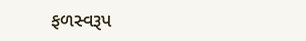ફળસ્વરૂપ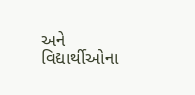અને વિદ્યાર્થીઓના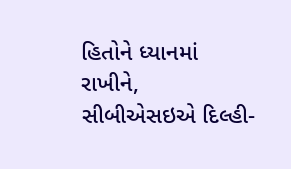હિતોને ધ્યાનમાં રાખીને, સીબીએસઇએ દિલ્હી-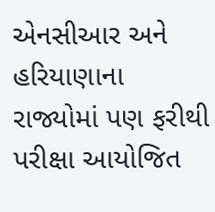એનસીઆર અને હરિયાણાના રાજ્યોમાં પણ ફરીથી પરીક્ષા આયોજિત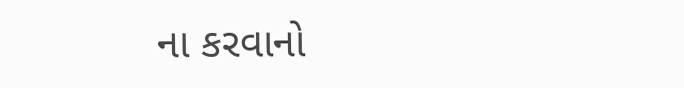ના કરવાનો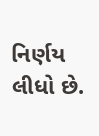નિર્ણય લીધો છે.